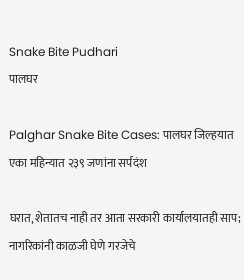Snake Bite Pudhari
पालघर

Palghar Snake Bite Cases: पालघर जिल्हयात एका महिन्यात २३९ जणांना सर्पदंश

घरात, शेतातच नाही तर आता सरकारी कार्यालयातही साप; नागरिकांनी काळजी घेणे गरजेचे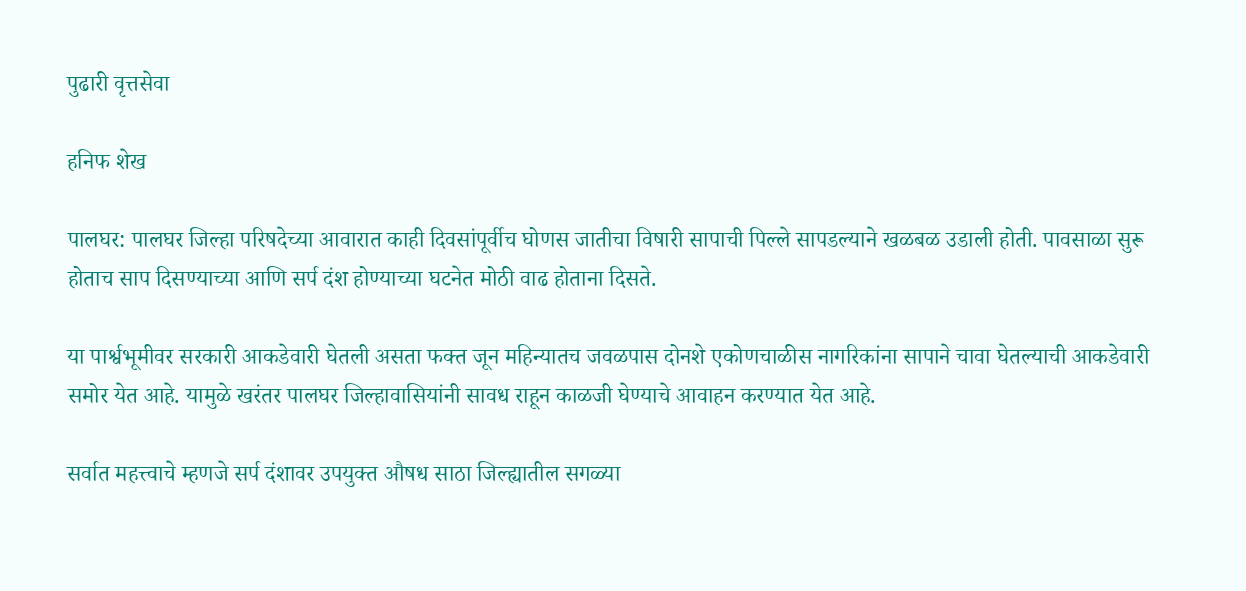पुढारी वृत्तसेवा

हनिफ शेख

पालघर: पालघर जिल्हा परिषदेच्या आवारात काही दिवसांपूर्वीच घोणस जातीचा विषारी सापाची पिल्ले सापडल्याने खळबळ उडाली होती. पावसाळा सुरू होताच साप दिसण्याच्या आणि सर्प दंश होण्याच्या घटनेत मोठी वाढ होताना दिसते.

या पार्श्वभूमीवर सरकारी आकडेवारी घेतली असता फक्त जून महिन्यातच जवळपास दोनशे एकोणचाळीस नागरिकांना सापाने चावा घेतल्याची आकडेवारी समोर येत आहे. यामुळे खरंतर पालघर जिल्हावासियांनी सावध राहून काळजी घेण्याचे आवाहन करण्यात येत आहे.

सर्वात महत्त्वाचे म्हणजे सर्प दंशावर उपयुक्त औषध साठा जिल्ह्यातील सगळ्या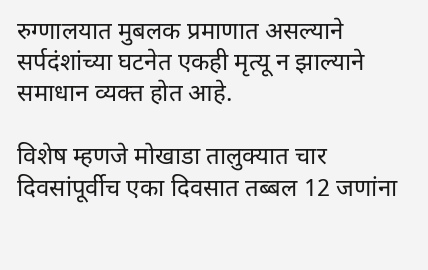रुग्णालयात मुबलक प्रमाणात असल्याने सर्पदंशांच्या घटनेत एकही मृत्यू न झाल्याने समाधान व्यक्त होत आहे.

विशेष म्हणजे मोखाडा तालुक्यात चार दिवसांपूर्वीच एका दिवसात तब्बल 12 जणांना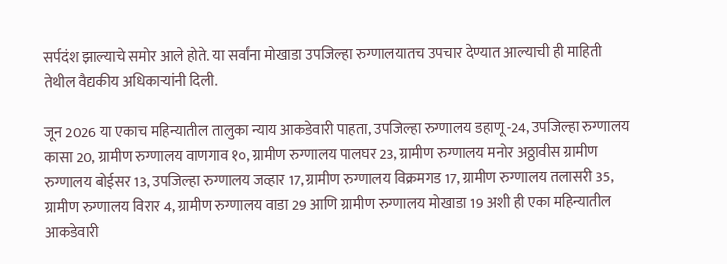सर्पदंश झाल्याचे समोर आले होते. या सर्वांना मोखाडा उपजिल्हा रुग्णालयातच उपचार देण्यात आल्याची ही माहिती तेथील वैद्यकीय अधिकाऱ्यांनी दिली.

जून 2026 या एकाच महिन्यातील तालुका न्याय आकडेवारी पाहता, उपजिल्हा रुग्णालय डहाणू -24, उपजिल्हा रुग्णालय कासा 20, ग्रामीण रुग्णालय वाणगाव १०, ग्रामीण रुग्णालय पालघर 23, ग्रामीण रुग्णालय मनोर अठ्ठावीस ग्रामीण रुग्णालय बोईसर 13, उपजिल्हा रुग्णालय जव्हार 17, ग्रामीण रुग्णालय विक्रमगड 17, ग्रामीण रुग्णालय तलासरी 35, ग्रामीण रुग्णालय विरार 4, ग्रामीण रुग्णालय वाडा 29 आणि ग्रामीण रुग्णालय मोखाडा 19 अशी ही एका महिन्यातील आकडेवारी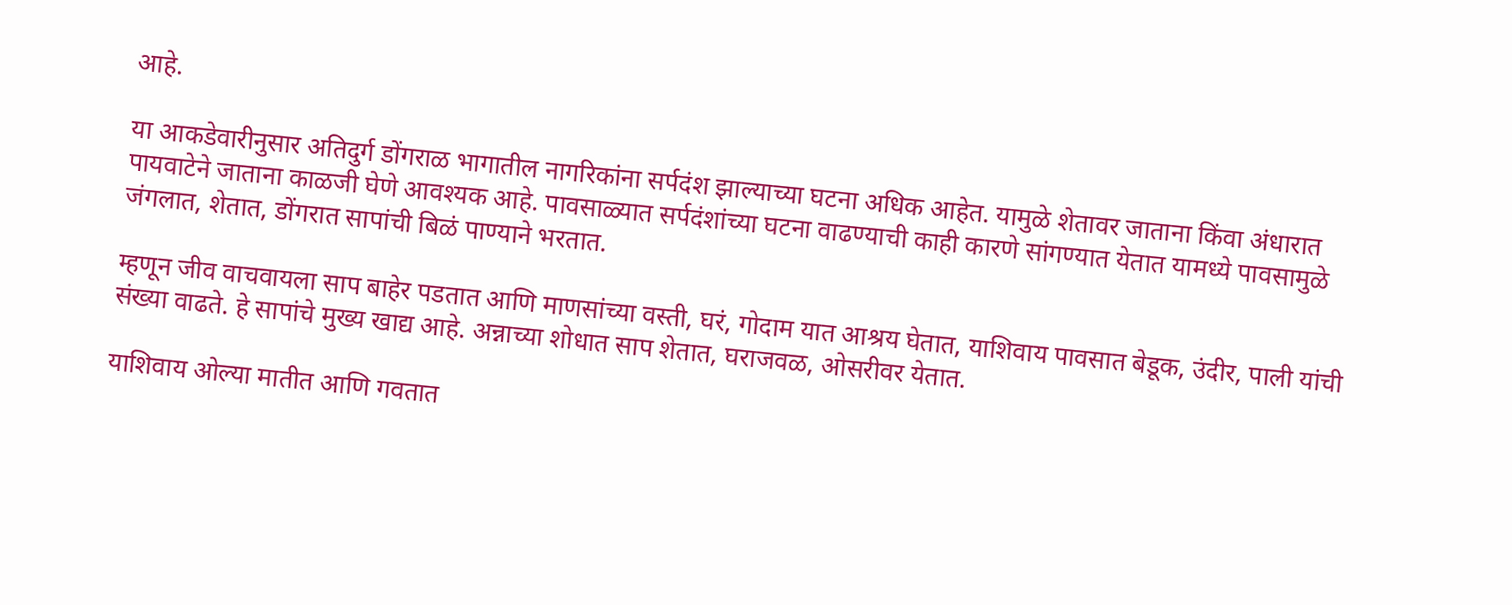आहे.

या आकडेवारीनुसार अतिदुर्ग डोंगराळ भागातील नागरिकांना सर्पदंश झाल्याच्या घटना अधिक आहेत. यामुळे शेतावर जाताना किंवा अंधारात पायवाटेने जाताना काळजी घेणे आवश्यक आहे. पावसाळ्यात सर्पदंशांच्या घटना वाढण्याची काही कारणे सांगण्यात येतात यामध्ये पावसामुळे जंगलात, शेतात, डोंगरात सापांची बिळं पाण्याने भरतात.

म्हणून जीव वाचवायला साप बाहेर पडतात आणि माणसांच्या वस्ती, घरं, गोदाम यात आश्रय घेतात, याशिवाय पावसात बेडूक, उंदीर, पाली यांची संख्या वाढते. हे सापांचे मुख्य खाद्य आहे. अन्नाच्या शोधात साप शेतात, घराजवळ, ओसरीवर येतात.

याशिवाय ओल्या मातीत आणि गवतात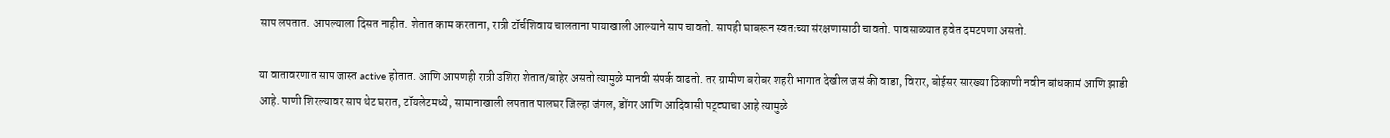साप लपतात. आपल्याला दिसत नाहीत. शेतात काम करताना, रात्री टॉर्चशिवाय चालताना पायाखाली आल्याने साप चावतो. सापही घाबरून स्वतःच्या संरक्षणासाठी चावतो. पावसाळ्यात हवेत दमटपणा असतो.

या वातावरणात साप जास्त active होतात. आणि आपणही रात्री उशिरा शेतात/बाहेर असतो त्यामुळे मानवी संपर्क वाढतो. तर ग्रामीण बरोबर शहरी भागात देखील जसं की वाडा, विरार, बोईसर सारख्या ठिकाणी नवीन बांधकामं आणि झाडी आहे. पाणी शिरल्यावर साप थेट घरात, टॉयलेटमध्ये, सामानाखाली लपतात पालघर जिल्हा जंगल, डोंगर आणि आदिवासी पट्ट्याचा आहे त्यामुळे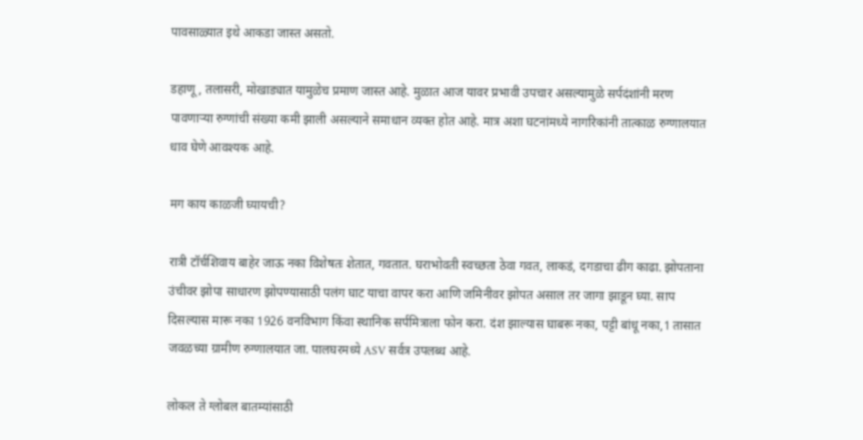पावसाळ्यात इथे आकडा जास्त असतो.

डहाणू, तलासरी, मोखाड्यात यामुळेच प्रमाण जास्त आहे. मुळात आज यावर प्रभावी उपचार असल्यामुळे सर्पदंशांनी मरण पावणाऱ्या रुग्णांची संख्या कमी झाली असल्याने समाधान व्यक्त होत आहे. मात्र अशा घटनांमध्ये नागरिकांनी तात्काळ रुग्णालयात धाव घेणे आवश्यक आहे.

मग काय काळजी घ्यायची?

रात्री टॉर्चशिवाय बाहेर जाऊ नका विशेषतः शेतात, गवतात. घराभोवती स्वच्छता ठेवा गवत, लाकडं, दगडाचा ढीग काढा. झोपताना उंचीवर झोपा साधारण झोपण्यासाठी पलंग घाट याचा वापर करा आणि जमिनीवर झोपत असाल तर जागा झाडून घ्या. साप दिसल्यास मारू नका 1926 वनविभाग किंवा स्थानिक सर्पमित्राला फोन करा. दंश झाल्यास घाबरू नका, पट्टी बांधू नका,1 तासात जवळच्या ग्रामीण रुग्णालयात जा. पालघरमध्ये ASV सर्वत्र उपलब्ध आहे.

लोकल ते ग्लोबल बातम्यांसाठी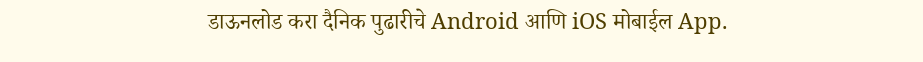डाऊनलोड करा दैनिक पुढारीचे Android आणि iOS मोबाईल App.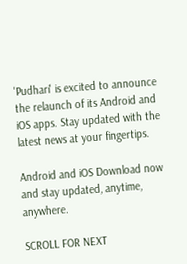'Pudhari' is excited to announce the relaunch of its Android and iOS apps. Stay updated with the latest news at your fingertips.

Android and iOS Download now and stay updated, anytime, anywhere.

SCROLL FOR NEXT